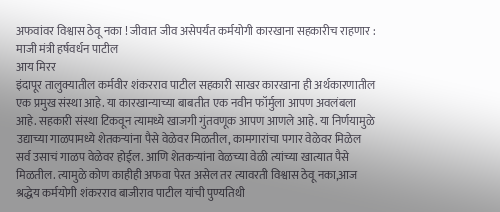अफवांवर विश्वास ठेवू नका ! जीवात जीव असेपर्यंत कर्मयोगी कारखाना सहकारीच राहणार : माजी मंत्री हर्षवर्धन पाटील
आय मिरर
इंदापूर तालुक्यातील कर्मवीर शंकरराव पाटील सहकारी साखर कारखाना ही अर्थकारणातील एक प्रमुख संस्था आहे. या कारखान्याच्या बाबतीत एक नवीन फॉर्मुला आपण अवलंबला आहे. सहकारी संस्था टिकवून त्यामध्ये खाजगी गुंतवणूक आपण आणले आहे. या निर्णयामुळे उद्याच्या गाळपामध्ये शेतकऱ्यांना पैसे वेळेवर मिळतील, कामगारांचा पगार वेळेवर मिळेल सर्व उसाचं गाळप वेळेवर होईल. आणि शेतकऱ्यांना वेळच्या वेळी त्यांच्या खात्यात पैसे मिळतील. त्यामुळे कोण काहीही अफवा पेरत असेल तर त्यावरती विश्वास ठेवू नका,आज श्रद्धेय कर्मयोगी शंकरराव बाजीराव पाटील यांची पुण्यतिथी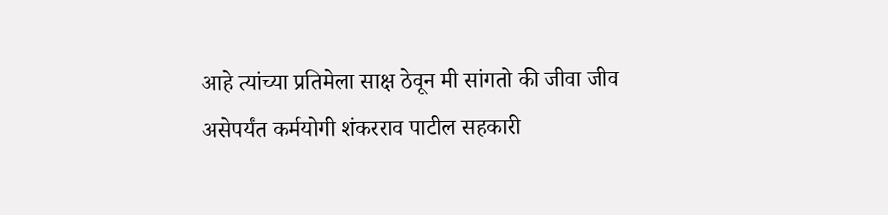आहे त्यांच्या प्रतिमेला साक्ष ठेवून मी सांगतो की जीवा जीव असेपर्यंत कर्मयोगी शंकरराव पाटील सहकारी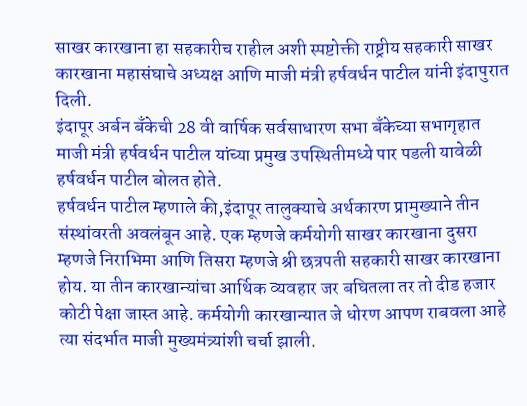साखर कारखाना हा सहकारीच राहील अशी स्पष्टोक्ती राष्ट्रीय सहकारी साखर कारखाना महासंघाचे अध्यक्ष आणि माजी मंत्री हर्षवर्धन पाटील यांनी इंदापुरात दिली.
इंदापूर अर्बन बँकेची 28 वी वार्षिक सर्वसाधारण सभा बँकेच्या सभागृहात माजी मंत्री हर्षवर्धन पाटील यांच्या प्रमुख उपस्थितीमध्ये पार पडली यावेळी हर्षवर्धन पाटील बोलत होते.
हर्षवर्धन पाटील म्हणाले की,इंदापूर तालुक्याचे अर्थकारण प्रामुख्याने तीन संस्थांवरती अवलंबून आहे. एक म्हणजे कर्मयोगी साखर कारखाना दुसरा म्हणजे निराभिमा आणि तिसरा म्हणजे श्री छत्रपती सहकारी साखर कारखाना होय. या तीन कारखान्यांचा आर्थिक व्यवहार जर बघितला तर तो दीड हजार कोटी पेक्षा जास्त आहे. कर्मयोगी कारखान्यात जे धोरण आपण राबवला आहे त्या संदर्भात माजी मुख्यमंत्र्यांशी चर्चा झाली.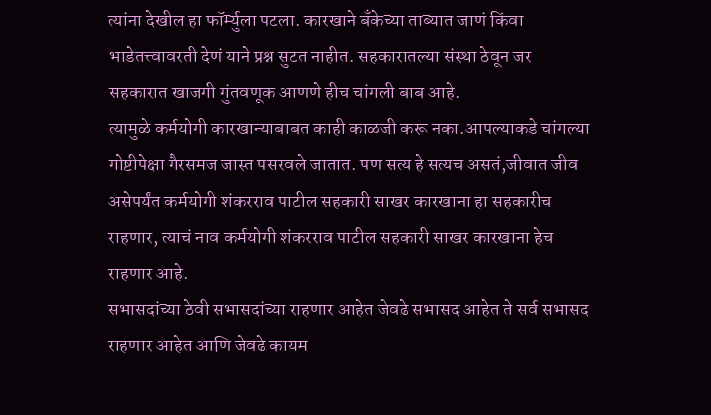त्यांना देखील हा फॉर्म्युला पटला. कारखाने बँकेच्या ताब्यात जाणं किंवा भाडेतत्त्वावरती देणं याने प्रश्न सुटत नाहीत. सहकारातल्या संस्था ठेवून जर सहकारात खाजगी गुंतवणूक आणणे हीच चांगली बाब आहे.
त्यामुळे कर्मयोगी कारखान्याबाबत काही काळजी करू नका.आपल्याकडे चांगल्या गोष्टीपेक्षा गैरसमज जास्त पसरवले जातात. पण सत्य हे सत्यच असतं,जीवात जीव असेपर्यंत कर्मयोगी शंकरराव पाटील सहकारी साखर कारखाना हा सहकारीच राहणार, त्याचं नाव कर्मयोगी शंकरराव पाटील सहकारी साखर कारखाना हेच राहणार आहे.
सभासदांच्या ठेवी सभासदांच्या राहणार आहेत जेवढे सभासद आहेत ते सर्व सभासद राहणार आहेत आणि जेवढे कायम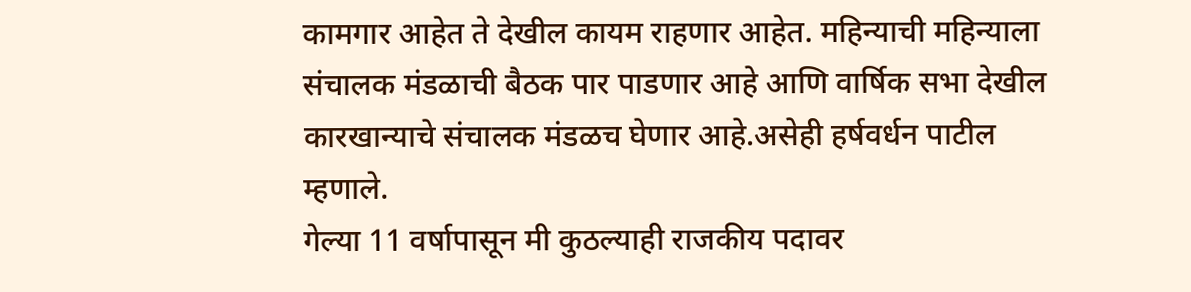कामगार आहेत ते देखील कायम राहणार आहेत. महिन्याची महिन्याला संचालक मंडळाची बैठक पार पाडणार आहे आणि वार्षिक सभा देखील कारखान्याचे संचालक मंडळच घेणार आहे.असेही हर्षवर्धन पाटील म्हणाले.
गेल्या 11 वर्षापासून मी कुठल्याही राजकीय पदावर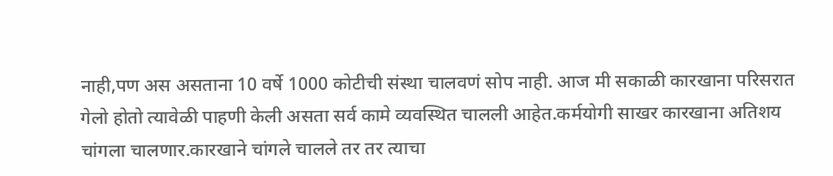नाही,पण अस असताना 10 वर्षे 1000 कोटीची संस्था चालवणं सोप नाही. आज मी सकाळी कारखाना परिसरात गेलो होतो त्यावेळी पाहणी केली असता सर्व कामे व्यवस्थित चालली आहेत.कर्मयोगी साखर कारखाना अतिशय चांगला चालणार.कारखाने चांगले चालले तर तर त्याचा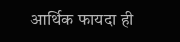आर्थिक फायदा ही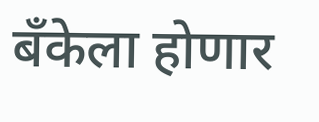बँकेला होणार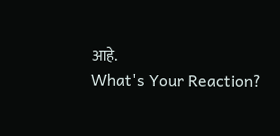आहे.
What's Your Reaction?